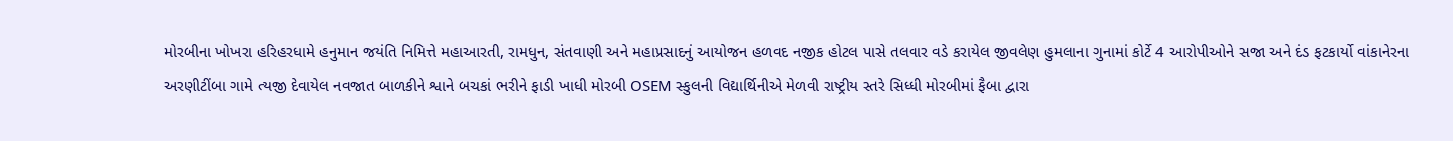મોરબીના ખોખરા હરિહરધામે હનુમાન જયંતિ નિમિત્તે મહાઆરતી, રામધુન, સંતવાણી અને મહાપ્રસાદનું આયોજન હળવદ નજીક હોટલ પાસે તલવાર વડે કરાયેલ જીવલેણ હુમલાના ગુનામાં કોર્ટે 4 આરોપીઓને સજા અને દંડ ફટકાર્યો વાંકાનેરના અરણીટીંબા ગામે ત્યજી દેવાયેલ નવજાત બાળકીને શ્વાને બચકાં ભરીને ફાડી ખાધી મોરબી OSEM સ્કુલની વિદ્યાર્થિનીએ મેળવી રાષ્ટ્રીય સ્તરે સિધ્ધી મોરબીમાં ફૈબા દ્વારા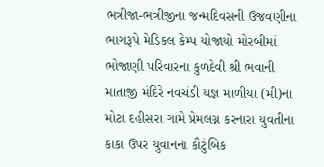ભત્રીજા-ભત્રીજીના જન્મદિવસની ઉજવણીના ભાગરૂપે મેડિકલ કેમ્પ યોજાયો મોરબીમાં ભોજાણી પરિવારના કુળદેવી શ્રી ભવાની માતાજી મંદિરે નવચંડી યજ્ઞ માળીયા (મી)ના મોટા દહીસરા ગામે પ્રેમલગ્ન કરનારા યુવતીના કાકા ઉપર યુવાનના કૌટુંબિક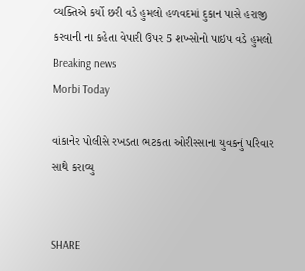વ્યક્તિએ કર્યો છરી વડે હુમલો હળવદમાં દુકાન પાસે હરાજી કરવાની ના કહેતા વેપારી ઉપર 5 શખ્સોનો પાઇપ વડે હુમલો
Breaking news
Morbi Today

વાંકાનેર પોલીસે રખડતા ભટકતા ઓરીસ્સાના યુવકનું પરિવાર સાથે કરાવ્યુ


SHARE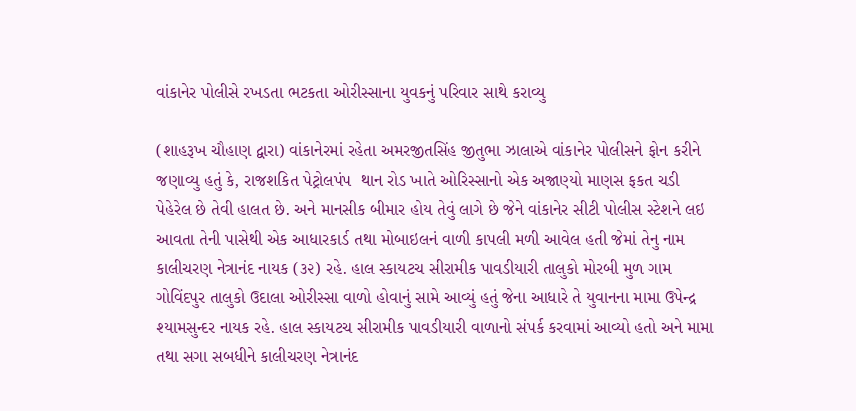વાંકાનેર પોલીસે રખડતા ભટકતા ઓરીસ્સાના યુવકનું પરિવાર સાથે કરાવ્યુ

(શાહરૂખ ચૌહાણ દ્વારા) વાંકાનેરમાં રહેતા અમરજીતસિંહ જીતુભા ઝાલાએ વાંકાનેર પોલીસને ફોન કરીને જણાવ્યુ હતું કે, રાજશકિત પેટ્રોલપંપ  થાન રોડ ખાતે ઓરિસ્સાનો એક અજાણ્યો માણસ ફકત ચડી પેહેરેલ છે તેવી હાલત છે. અને માનસીક બીમાર હોય તેવું લાગે છે જેને વાંકાનેર સીટી પોલીસ સ્ટેશને લઇ આવતા તેની પાસેથી એક આધારકાર્ડ તથા મોબાઇલનં વાળી કાપલી મળી આવેલ હતી જેમાં તેનુ નામ કાલીચરણ નેત્રાનંદ નાયક (૩૨) રહે. હાલ સ્કાયટચ સીરામીક પાવડીયારી તાલુકો મોરબી મુળ ગામ ગોવિંદપુર તાલુકો ઉદાલા ઓરીસ્સા વાળો હોવાનું સામે આવ્યું હતું જેના આધારે તે યુવાનના મામા ઉપેન્દ્ર શ્યામસુન્દર નાયક રહે. હાલ સ્કાયટચ સીરામીક પાવડીયારી વાળાનો સંપર્ક કરવામાં આવ્યો હતો અને મામા તથા સગા સબધીને કાલીચરણ નેત્રાનંદ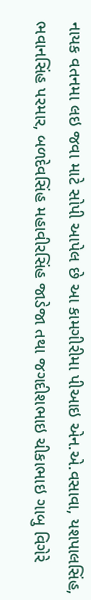નાયક વતનમા લઇ જવા માટે સોપી આપેલ છે આ કામગીરીમા પીઆઇ એન.એ.વસાવા, યશપાલસિંહ, ભવાનસિંહ પરમાર, બળદેવસિંહ મહાવીરસિંહ જાડેજા તથા જગદીશભાઇ ચીકાભાઇ ગાબુ વિગેરે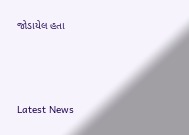જોડાયેલ હતા






Latest News